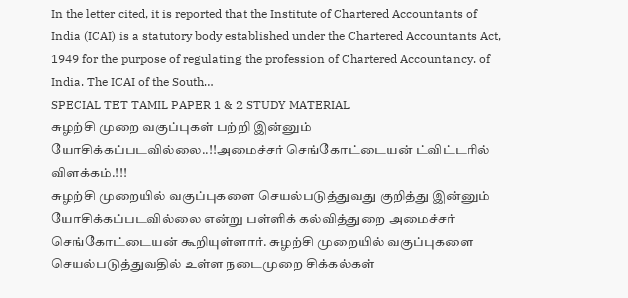In the letter cited, it is reported that the Institute of Chartered Accountants of India (ICAI) is a statutory body established under the Chartered Accountants Act, 1949 for the purpose of regulating the profession of Chartered Accountancy. of India. The ICAI of the South…
SPECIAL TET TAMIL PAPER 1 & 2 STUDY MATERIAL
சுழற்சி முறை வகுப்புகள் பற்றி இன்னும் யோசிக்கப்படவில்லை..!!அமைச்சர் செங்கோட்டையன் ட்விட்டரில் விளக்கம்.!!!
சுழற்சி முறையில் வகுப்புகளை செயல்படுத்துவது குறித்து இன்னும் யோசிக்கப்படவில்லை என்று பள்ளிக் கல்வித்துறை அமைச்சர் செங்கோட்டையன் கூறியுள்ளார். சுழற்சி முறையில் வகுப்புகளை செயல்படுத்துவதில் உள்ள நடைமுறை சிக்கல்கள்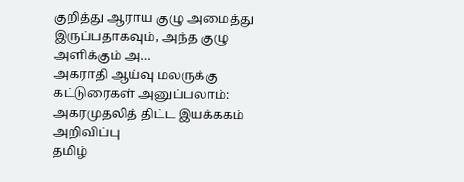குறித்து ஆராய குழு அமைத்து இருப்பதாகவும், அந்த குழு அளிக்கும் அ…
அகராதி ஆய்வு மலருக்கு கட்டுரைகள் அனுப்பலாம்: அகரமுதலித் திட்ட இயக்ககம் அறிவிப்பு
தமிழ்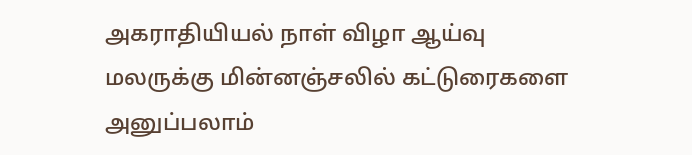அகராதியியல் நாள் விழா ஆய்வு மலருக்கு மின்னஞ்சலில் கட்டுரைகளை அனுப்பலாம்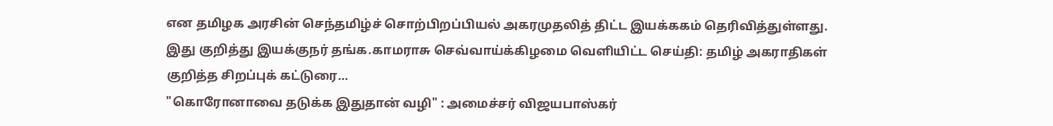என தமிழக அரசின் செந்தமிழ்ச் சொற்பிறப்பியல் அகரமுதலித் திட்ட இயக்ககம் தெரிவித்துள்ளது. இது குறித்து இயக்குநர் தங்க.காமராசு செவ்வாய்க்கிழமை வெளியிட்ட செய்தி: தமிழ் அகராதிகள் குறித்த சிறப்புக் கட்டுரை…
"கொரோனாவை தடுக்க இதுதான் வழி" : அமைச்சர் விஜயபாஸ்கர்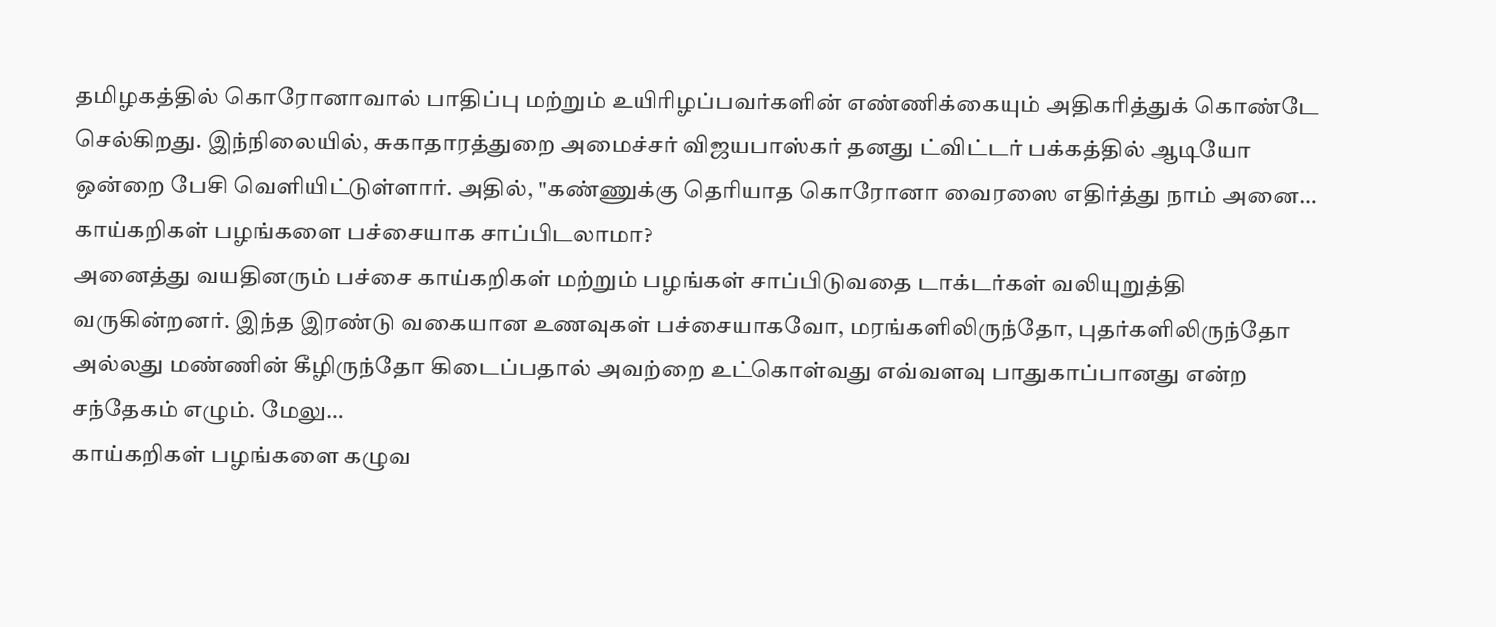தமிழகத்தில் கொரோனாவால் பாதிப்பு மற்றும் உயிரிழப்பவர்களின் எண்ணிக்கையும் அதிகரித்துக் கொண்டே செல்கிறது. இந்நிலையில், சுகாதாரத்துறை அமைச்சர் விஜயபாஸ்கர் தனது ட்விட்டர் பக்கத்தில் ஆடியோ ஒன்றை பேசி வெளியிட்டுள்ளார். அதில், "கண்ணுக்கு தெரியாத கொரோனா வைரஸை எதிர்த்து நாம் அனை…
காய்கறிகள் பழங்களை பச்சையாக சாப்பிடலாமா?
அனைத்து வயதினரும் பச்சை காய்கறிகள் மற்றும் பழங்கள் சாப்பிடுவதை டாக்டர்கள் வலியுறுத்தி வருகின்றனர். இந்த இரண்டு வகையான உணவுகள் பச்சையாகவோ, மரங்களிலிருந்தோ, புதர்களிலிருந்தோ அல்லது மண்ணின் கீழிருந்தோ கிடைப்பதால் அவற்றை உட்கொள்வது எவ்வளவு பாதுகாப்பானது என்ற சந்தேகம் எழும். மேலு…
காய்கறிகள் பழங்களை கழுவ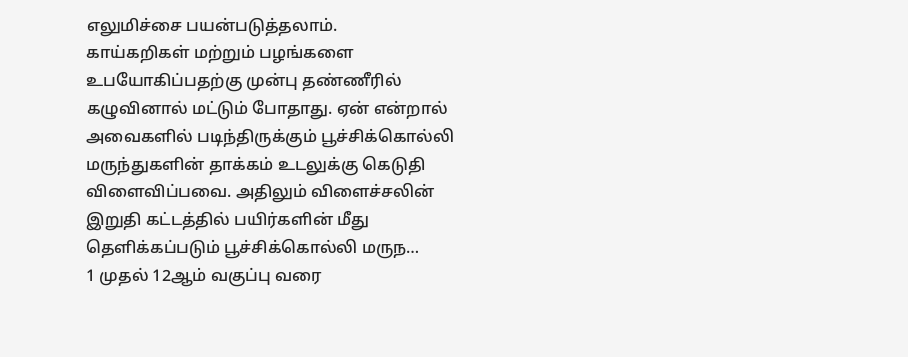எலுமிச்சை பயன்படுத்தலாம்.
காய்கறிகள் மற்றும் பழங்களை உபயோகிப்பதற்கு முன்பு தண்ணீரில் கழுவினால் மட்டும் போதாது. ஏன் என்றால் அவைகளில் படிந்திருக்கும் பூச்சிக்கொல்லி மருந்துகளின் தாக்கம் உடலுக்கு கெடுதி விளைவிப்பவை. அதிலும் விளைச்சலின் இறுதி கட்டத்தில் பயிர்களின் மீது தெளிக்கப்படும் பூச்சிக்கொல்லி மருந…
1 முதல் 12ஆம் வகுப்பு வரை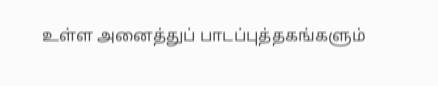உள்ள அனைத்துப் பாடப்புத்தகங்களும்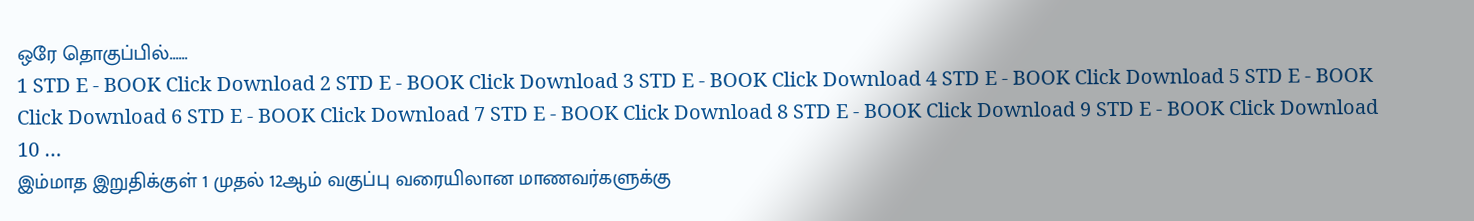ஒரே தொகுப்பில்......
1 STD E - BOOK Click Download 2 STD E - BOOK Click Download 3 STD E - BOOK Click Download 4 STD E - BOOK Click Download 5 STD E - BOOK Click Download 6 STD E - BOOK Click Download 7 STD E - BOOK Click Download 8 STD E - BOOK Click Download 9 STD E - BOOK Click Download 10 …
இம்மாத இறுதிக்குள் 1 முதல் 12ஆம் வகுப்பு வரையிலான மாணவர்களுக்கு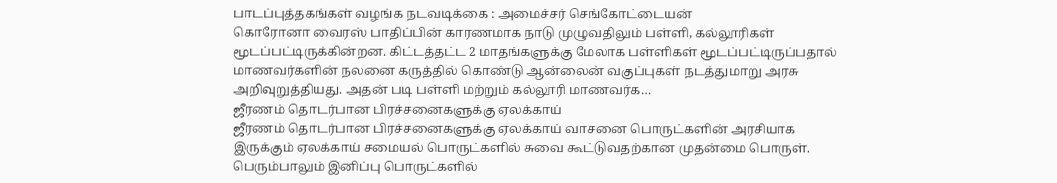பாடப்புத்தகங்கள் வழங்க நடவடிக்கை : அமைச்சர் செங்கோட்டையன்
கொரோனா வைரஸ் பாதிப்பின் காரணமாக நாடு முழுவதிலும் பள்ளி, கல்லூரிகள் மூடப்பட்டிருக்கின்றன. கிட்டத்தட்ட 2 மாதங்களுக்கு மேலாக பள்ளிகள் மூடப்பட்டிருப்பதால் மாணவர்களின் நலனை கருத்தில் கொண்டு ஆன்லைன் வகுப்புகள் நடத்துமாறு அரசு அறிவுறுத்தியது. அதன் படி பள்ளி மற்றும் கல்லூரி மாணவர்க…
ஜீரணம் தொடர்பான பிரச்சனைகளுக்கு ஏலக்காய்
ஜீரணம் தொடர்பான பிரச்சனைகளுக்கு ஏலக்காய் வாசனை பொருட்களின் அரசியாக இருக்கும் ஏலக்காய் சமையல் பொருட்களில் சுவை கூட்டுவதற்கான முதன்மை பொருள். பெரும்பாலும் இனிப்பு பொருட்களில்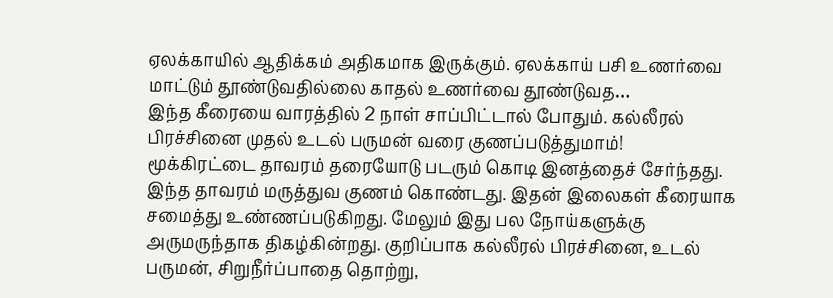ஏலக்காயில் ஆதிக்கம் அதிகமாக இருக்கும். ஏலக்காய் பசி உணர்வை மாட்டும் தூண்டுவதில்லை காதல் உணர்வை தூண்டுவத…
இந்த கீரையை வாரத்தில் 2 நாள் சாப்பிட்டால் போதும். கல்லீரல் பிரச்சினை முதல் உடல் பருமன் வரை குணப்படுத்துமாம்!
மூக்கிரட்டை தாவரம் தரையோடு படரும் கொடி இனத்தைச் சேர்ந்தது. இந்த தாவரம் மருத்துவ குணம் கொண்டது. இதன் இலைகள் கீரையாக சமைத்து உண்ணப்படுகிறது. மேலும் இது பல நோய்களுக்கு அருமருந்தாக திகழ்கின்றது. குறிப்பாக கல்லீரல் பிரச்சினை, உடல் பருமன், சிறுநீர்ப்பாதை தொற்று,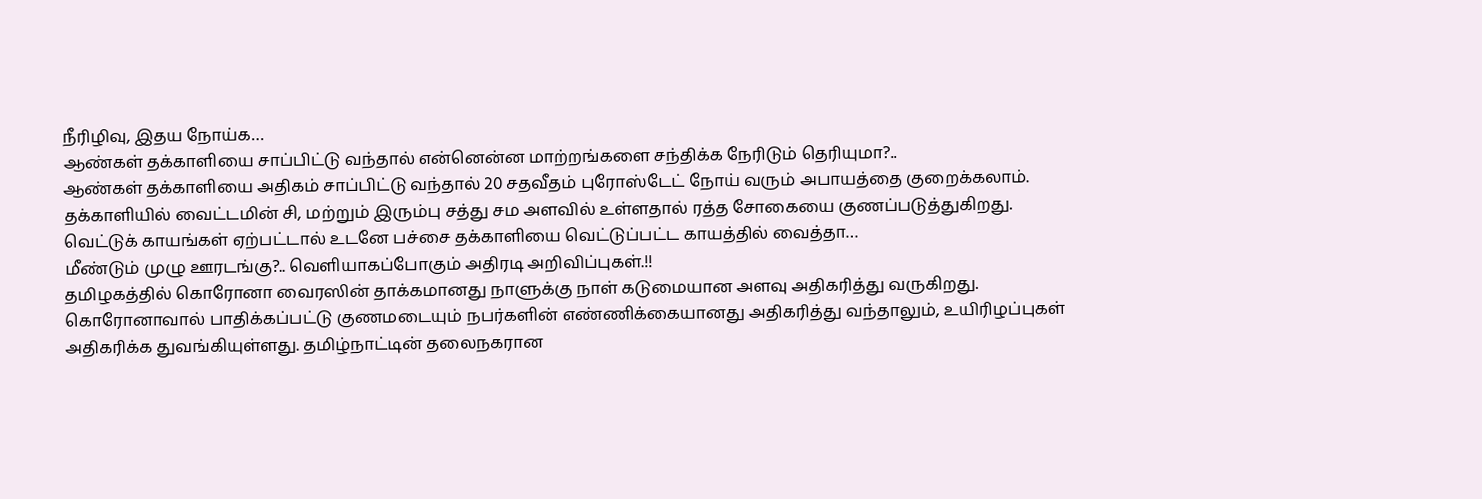நீரிழிவு, இதய நோய்க…
ஆண்கள் தக்காளியை சாப்பிட்டு வந்தால் என்னென்ன மாற்றங்களை சந்திக்க நேரிடும் தெரியுமா?..
ஆண்கள் தக்காளியை அதிகம் சாப்பிட்டு வந்தால் 20 சதவீதம் புரோஸ்டேட் நோய் வரும் அபாயத்தை குறைக்கலாம். தக்காளியில் வைட்டமின் சி, மற்றும் இரும்பு சத்து சம அளவில் உள்ளதால் ரத்த சோகையை குணப்படுத்துகிறது. வெட்டுக் காயங்கள் ஏற்பட்டால் உடனே பச்சை தக்காளியை வெட்டுப்பட்ட காயத்தில் வைத்தா…
மீண்டும் முழு ஊரடங்கு?.. வெளியாகப்போகும் அதிரடி அறிவிப்புகள்.!!
தமிழகத்தில் கொரோனா வைரஸின் தாக்கமானது நாளுக்கு நாள் கடுமையான அளவு அதிகரித்து வருகிறது. கொரோனாவால் பாதிக்கப்பட்டு குணமடையும் நபர்களின் எண்ணிக்கையானது அதிகரித்து வந்தாலும், உயிரிழப்புகள் அதிகரிக்க துவங்கியுள்ளது. தமிழ்நாட்டின் தலைநகரான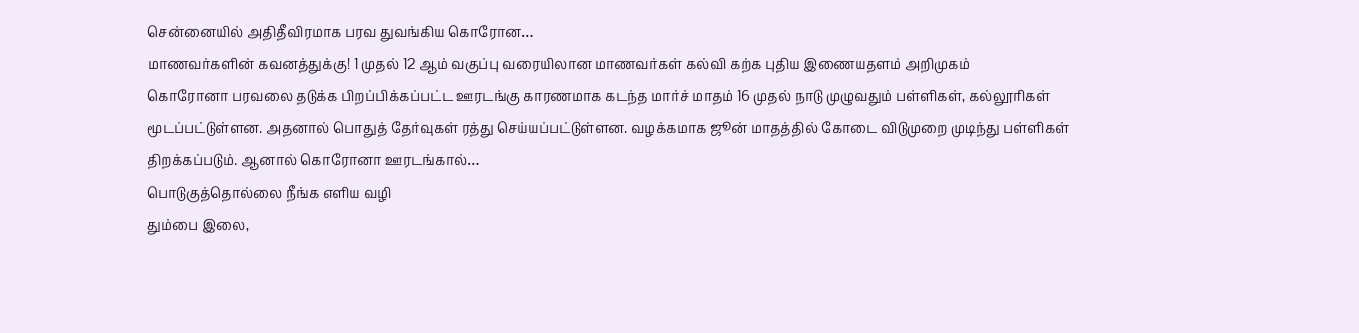சென்னையில் அதிதீவிரமாக பரவ துவங்கிய கொரோன…
மாணவர்களின் கவனத்துக்கு! 1 முதல் 12 ஆம் வகுப்பு வரையிலான மாணவர்கள் கல்வி கற்க புதிய இணையதளம் அறிமுகம்
கொரோனா பரவலை தடுக்க பிறப்பிக்கப்பட்ட ஊரடங்கு காரணமாக கடந்த மார்ச் மாதம் 16 முதல் நாடு முழுவதும் பள்ளிகள், கல்லூரிகள் மூடப்பட்டுள்ளன. அதனால் பொதுத் தேர்வுகள் ரத்து செய்யப்பட்டுள்ளன. வழக்கமாக ஜூன் மாதத்தில் கோடை விடுமுறை முடிந்து பள்ளிகள் திறக்கப்படும். ஆனால் கொரோனா ஊரடங்கால்…
பொடுகுத்தொல்லை நீங்க எளிய வழி
தும்பை இலை,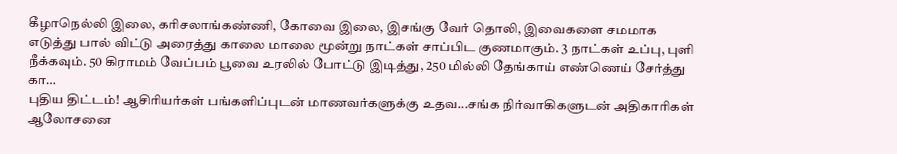கீழாநெல்லி இலை, கரிசலாங்கண்ணி, கோவை இலை, இசங்கு வேர் தொலி, இவைகளை சமமாக எடுத்து பால் விட்டு அரைத்து காலை மாலை மூன்று நாட்கள் சாப்பிட குணமாகும். 3 நாட்கள் உப்பு, புளி நீக்கவும். 50 கிராமம் வேப்பம் பூவை உரலில் போட்டு இடித்து, 250 மில்லி தேங்காய் எண்ணெய் சேர்த்து கா…
புதிய திட்டம்! ஆசிரியர்கள் பங்களிப்புடன் மாணவர்களுக்கு உதவ...சங்க நிர்வாகிகளுடன் அதிகாரிகள் ஆலோசனை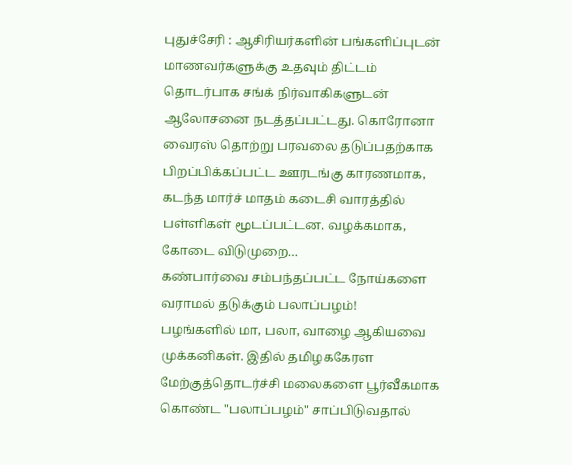புதுச்சேரி : ஆசிரியர்களின் பங்களிப்புடன் மாணவர்களுக்கு உதவும் திட்டம் தொடர்பாக சங்க் நிர்வாகிகளுடன் ஆலோசனை நடத்தப்பட்டது. கொரோனா வைரஸ் தொற்று பரவலை தடுப்பதற்காக பிறப்பிக்கப்பட்ட ஊரடங்கு காரணமாக, கடந்த மார்ச் மாதம் கடைசி வாரத்தில் பள்ளிகள் மூடப்பட்டன. வழக்கமாக, கோடை விடுமுறை…
கண்பார்வை சம்பந்தப்பட்ட நோய்களை வராமல் தடுக்கும் பலாப்பழம்!
பழங்களில் மா, பலா, வாழை ஆகியவை முக்கனிகள். இதில் தமிழககேரள மேற்குத்தொடர்ச்சி மலைகளை பூர்வீகமாக கொண்ட "பலாப்பழம்" சாப்பிடுவதால்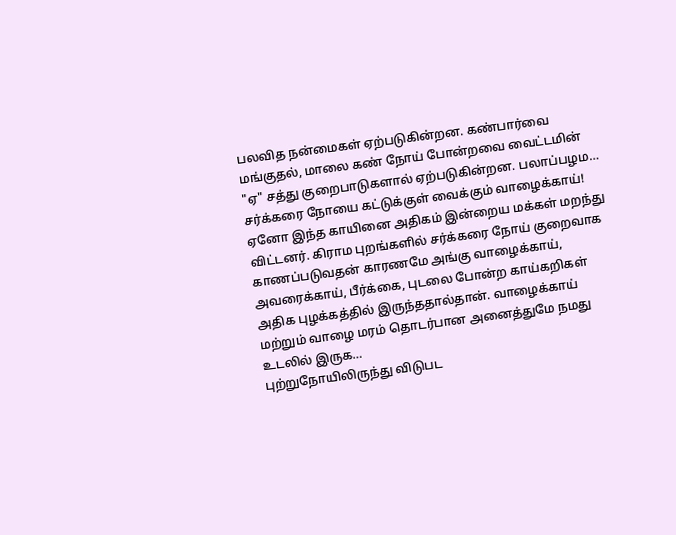பலவித நன்மைகள் ஏற்படுகின்றன. கண்பார்வை மங்குதல், மாலை கண் நோய் போன்றவை வைட்டமின் "ஏ" சத்து குறைபாடுகளால் ஏற்படுகின்றன. பலாப்பழம…
சர்க்கரை நோயை கட்டுக்குள் வைக்கும் வாழைக்காய்!
ஏனோ இந்த காயினை அதிகம் இன்றைய மக்கள் மறந்து விட்டனர். கிராம புறங்களில் சர்க்கரை நோய் குறைவாக காணப்படுவதன் காரணமே அங்கு வாழைக்காய், அவரைக்காய், பீர்க்கை, புடலை போன்ற காய்கறிகள் அதிக புழக்கத்தில் இருந்ததால்தான். வாழைக்காய் மற்றும் வாழை மரம் தொடர்பான அனைத்துமே நமது உடலில் இருக…
புற்றுநோயிலிருந்து விடுபட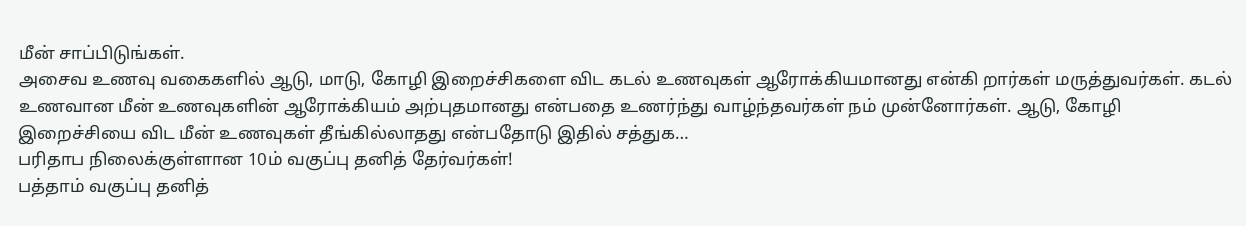மீன் சாப்பிடுங்கள்.
அசைவ உணவு வகைகளில் ஆடு, மாடு, கோழி இறைச்சிகளை விட கடல் உணவுகள் ஆரோக்கியமானது என்கி றார்கள் மருத்துவர்கள். கடல் உணவான மீன் உணவுகளின் ஆரோக்கியம் அற்புதமானது என்பதை உணர்ந்து வாழ்ந்தவர்கள் நம் முன்னோர்கள். ஆடு, கோழி இறைச்சியை விட மீன் உணவுகள் தீங்கில்லாதது என்பதோடு இதில் சத்துக…
பரிதாப நிலைக்குள்ளான 10ம் வகுப்பு தனித் தேர்வர்கள்!
பத்தாம் வகுப்பு தனித்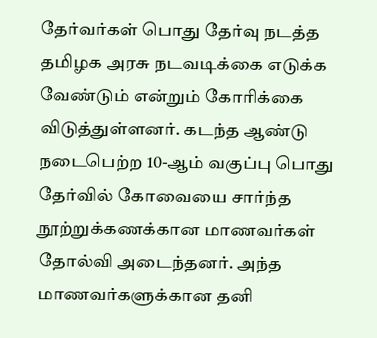தேர்வர்கள் பொது தேர்வு நடத்த தமிழக அரசு நடவடிக்கை எடுக்க வேண்டும் என்றும் கோரிக்கை விடுத்துள்ளனர். கடந்த ஆண்டு நடைபெற்ற 10-ஆம் வகுப்பு பொது தேர்வில் கோவையை சார்ந்த நூற்றுக்கணக்கான மாணவர்கள் தோல்வி அடைந்தனர். அந்த மாணவர்களுக்கான தனி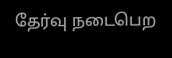தேர்வு நடைபெற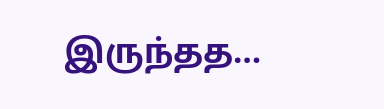இருந்தத…